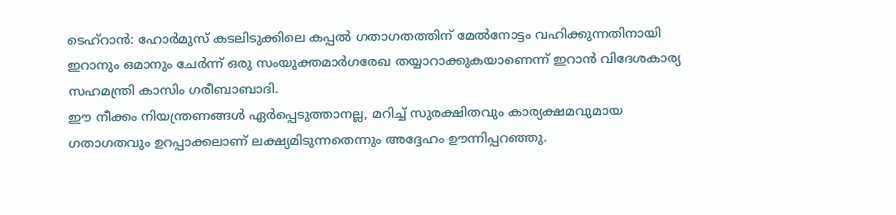ടെഹ്റാൻ: ഹോർമുസ് കടലിടുക്കിലെ കപ്പൽ ഗതാഗതത്തിന് മേൽനോട്ടം വഹിക്കുന്നതിനായി ഇറാനും ഒമാനും ചേർന്ന് ഒരു സംയുക്തമാർഗരേഖ തയ്യാറാക്കുകയാണെന്ന് ഇറാൻ വിദേശകാര്യ സഹമന്ത്രി കാസിം ഗരീബാബാദി.
ഈ നീക്കം നിയന്ത്രണങ്ങൾ ഏർപ്പെടുത്താനല്ല, മറിച്ച് സുരക്ഷിതവും കാര്യക്ഷമവുമായ ഗതാഗതവും ഉറപ്പാക്കലാണ് ലക്ഷ്യമിടുന്നതെന്നും അദ്ദേഹം ഊന്നിപ്പറഞ്ഞു.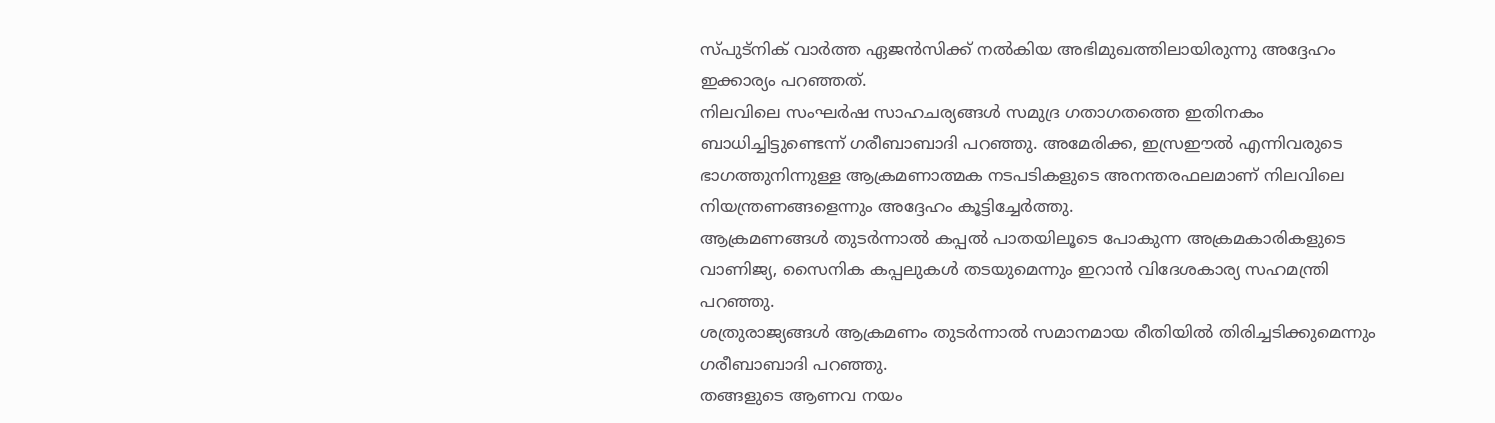സ്പുട്നിക് വാർത്ത ഏജൻസിക്ക് നൽകിയ അഭിമുഖത്തിലായിരുന്നു അദ്ദേഹം ഇക്കാര്യം പറഞ്ഞത്.
നിലവിലെ സംഘർഷ സാഹചര്യങ്ങൾ സമുദ്ര ഗതാഗതത്തെ ഇതിനകം ബാധിച്ചിട്ടുണ്ടെന്ന് ഗരീബാബാദി പറഞ്ഞു. അമേരിക്ക, ഇസ്രഈൽ എന്നിവരുടെ ഭാഗത്തുനിന്നുള്ള ആക്രമണാത്മക നടപടികളുടെ അനന്തരഫലമാണ് നിലവിലെ നിയന്ത്രണങ്ങളെന്നും അദ്ദേഹം കൂട്ടിച്ചേർത്തു.
ആക്രമണങ്ങൾ തുടർന്നാൽ കപ്പൽ പാതയിലൂടെ പോകുന്ന അക്രമകാരികളുടെ വാണിജ്യ, സൈനിക കപ്പലുകൾ തടയുമെന്നും ഇറാൻ വിദേശകാര്യ സഹമന്ത്രി പറഞ്ഞു.
ശത്രുരാജ്യങ്ങൾ ആക്രമണം തുടർന്നാൽ സമാനമായ രീതിയിൽ തിരിച്ചടിക്കുമെന്നും ഗരീബാബാദി പറഞ്ഞു.
തങ്ങളുടെ ആണവ നയം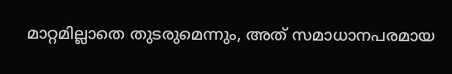മാറ്റമില്ലാതെ തുടരുമെന്നും, അത് സമാധാനപരമായ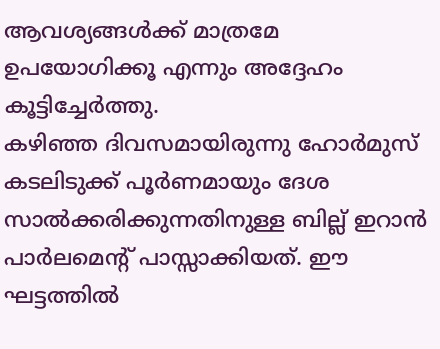ആവശ്യങ്ങൾക്ക് മാത്രമേ ഉപയോഗിക്കൂ എന്നും അദ്ദേഹം കൂട്ടിച്ചേർത്തു.
കഴിഞ്ഞ ദിവസമായിരുന്നു ഹോർമുസ് കടലിടുക്ക് പൂർണമായും ദേശ സാൽക്കരിക്കുന്നതിനുള്ള ബില്ല് ഇറാൻ പാർലമെന്റ് പാസ്സാക്കിയത്. ഈ ഘട്ടത്തിൽ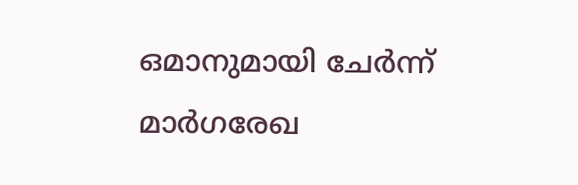ഒമാനുമായി ചേർന്ന് മാർഗരേഖ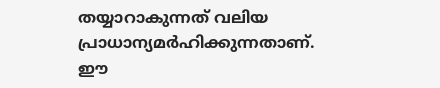തയ്യാറാകുന്നത് വലിയ പ്രാധാന്യമർഹിക്കുന്നതാണ്.
ഈ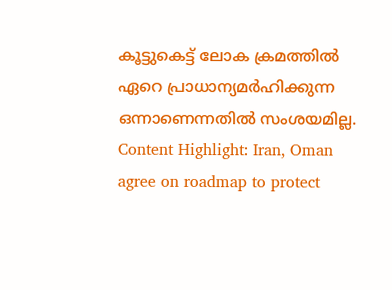കൂട്ടുകെട്ട് ലോക ക്രമത്തിൽ ഏറെ പ്രാധാന്യമർഹിക്കുന്ന ഒന്നാണെന്നതിൽ സംശയമില്ല.
Content Highlight: Iran, Oman agree on roadmap to protect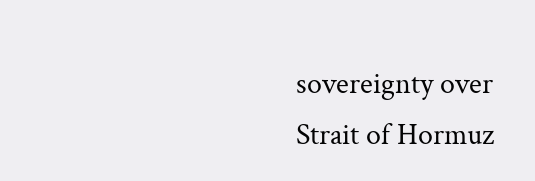sovereignty over Strait of Hormuz